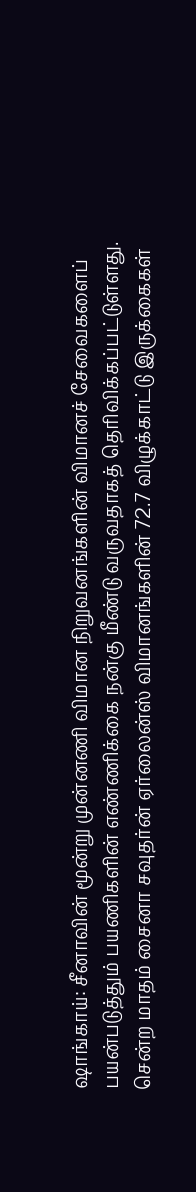ஷாங்காய்: சீனாவின் மூன்று முன்னணி விமான நிறுவனங்களின் விமானச் சேவைகளைப் பயன்படுத்தும் பயணிகளின் எண்ணிக்கை நன்கு மீண்டு வருவதாகத் தெரிவிக்கப்பட்டுள்ளது.
சென்ற மாதம் சைனா சவுதர்ன் ஏர்லைன்ஸ் விமானங்களின் 72.7 விழுக்காட்டு இருக்கைகள்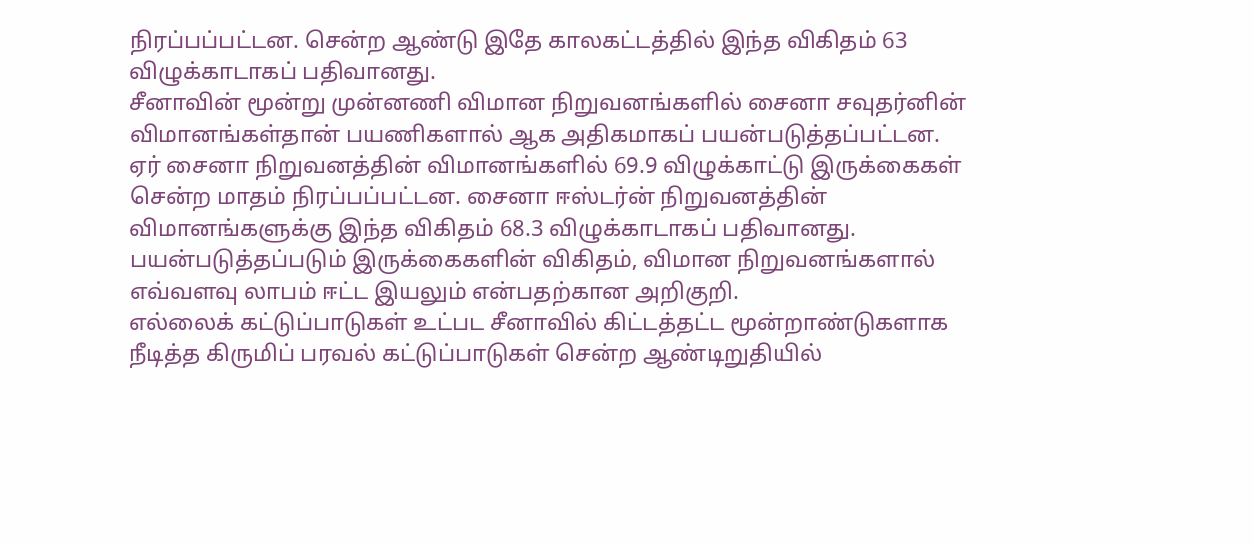நிரப்பப்பட்டன. சென்ற ஆண்டு இதே காலகட்டத்தில் இந்த விகிதம் 63 விழுக்காடாகப் பதிவானது.
சீனாவின் மூன்று முன்னணி விமான நிறுவனங்களில் சைனா சவுதர்னின் விமானங்கள்தான் பயணிகளால் ஆக அதிகமாகப் பயன்படுத்தப்பட்டன.
ஏர் சைனா நிறுவனத்தின் விமானங்களில் 69.9 விழுக்காட்டு இருக்கைகள் சென்ற மாதம் நிரப்பப்பட்டன. சைனா ஈஸ்டர்ன் நிறுவனத்தின் விமானங்களுக்கு இந்த விகிதம் 68.3 விழுக்காடாகப் பதிவானது.
பயன்படுத்தப்படும் இருக்கைகளின் விகிதம், விமான நிறுவனங்களால் எவ்வளவு லாபம் ஈட்ட இயலும் என்பதற்கான அறிகுறி.
எல்லைக் கட்டுப்பாடுகள் உட்பட சீனாவில் கிட்டத்தட்ட மூன்றாண்டுகளாக நீடித்த கிருமிப் பரவல் கட்டுப்பாடுகள் சென்ற ஆண்டிறுதியில்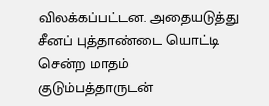விலக்கப்பட்டன. அதையடுத்து சீனப் புத்தாண்டை யொட்டி சென்ற மாதம் குடும்பத்தாருடன்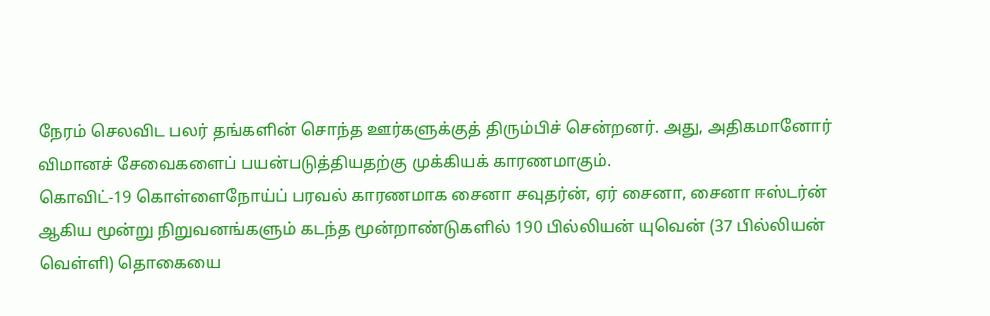நேரம் செலவிட பலர் தங்களின் சொந்த ஊர்களுக்குத் திரும்பிச் சென்றனர். அது, அதிகமானோர் விமானச் சேவைகளைப் பயன்படுத்தியதற்கு முக்கியக் காரணமாகும்.
கொவிட்-19 கொள்ளைநோய்ப் பரவல் காரணமாக சைனா சவுதர்ன், ஏர் சைனா, சைனா ஈஸ்டர்ன் ஆகிய மூன்று நிறுவனங்களும் கடந்த மூன்றாண்டுகளில் 190 பில்லியன் யுவென் (37 பில்லியன் வெள்ளி) தொகையை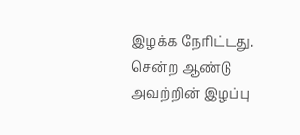இழக்க நேரிட்டது. சென்ற ஆண்டு அவற்றின் இழப்பு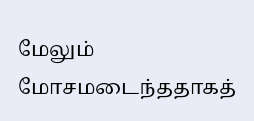மேலும் மோசமடைந்ததாகத்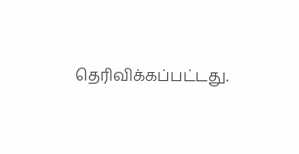தெரிவிக்கப்பட்டது.